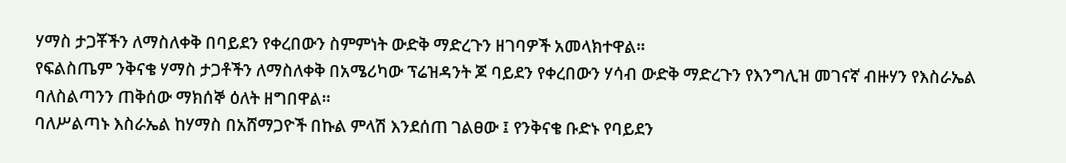ሃማስ ታጋቾችን ለማስለቀቅ በባይደን የቀረበውን ስምምነት ውድቅ ማድረጉን ዘገባዎች አመላክተዋል።
የፍልስጤም ንቅናቄ ሃማስ ታጋቶችን ለማስለቀቅ በአሜሪካው ፕሬዝዳንት ጆ ባይደን የቀረበውን ሃሳብ ውድቅ ማድረጉን የእንግሊዝ መገናኛ ብዙሃን የእስራኤል ባለስልጣንን ጠቅሰው ማክሰኞ ዕለት ዘግበዋል።
ባለሥልጣኑ እስራኤል ከሃማስ በአሸማጋዮች በኩል ምላሽ እንደሰጠ ገልፀው ፤ የንቅናቄ ቡድኑ የባይደን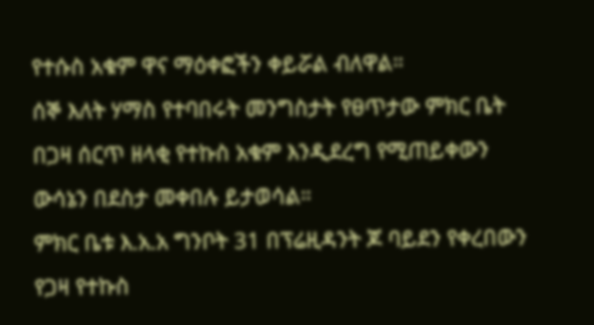የተሱስ አቁም ዋና ማዕቀፎችን ቀይሯል ብለዋል።
ሰኞ እለት ሃማስ የተባበሩት መንግስታት የፀጥታው ምክር ቤት በጋዛ ሰርጥ ዘላቂ የተኩስ አቁም እንዲደረግ የሚጠይቀውን ውሳኔን በደስታ መቀበሉ ይታወሳል።
ምክር ቤቱ እ.አ.አ ግንቦት 31 በፕሬዚዳንት ጆ ባይደን የቀረበውን የጋዛ የተኩስ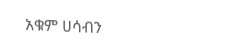አቁም ሀሳብን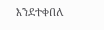እንደተቀበለ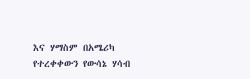እና ሃማስም በአሜሪካ የተረቀቀውን የውሳኔ ሃሳብ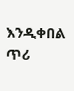እንዲቀበል ጥሪ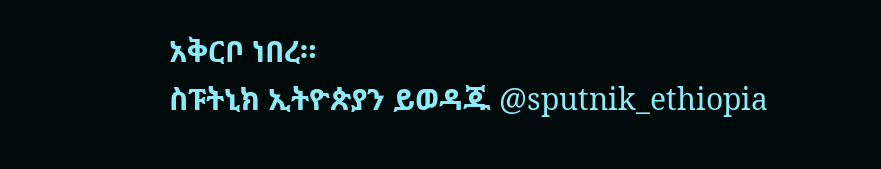አቅርቦ ነበረ።
ስፑትኒክ ኢትዮጵያን ይወዳጁ @sputnik_ethiopia